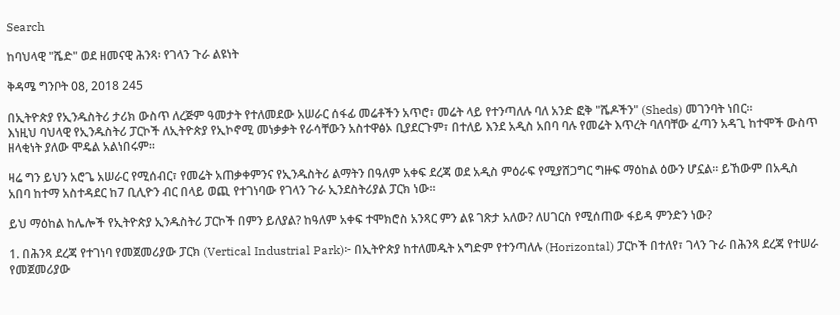Search

ከባህላዊ "ሼድ" ወደ ዘመናዊ ሕንጻ፡ የገላን ጉራ ልዩነት

ቅዳሜ ግንቦት 08, 2018 245

በኢትዮጵያ የኢንዱስትሪ ታሪክ ውስጥ ለረጅም ዓመታት የተለመደው አሠራር ሰፋፊ መሬቶችን አጥሮ፣ መሬት ላይ የተንጣለሉ ባለ አንድ ፎቅ "ሼዶችን" (Sheds) መገንባት ነበር።
እነዚህ ባህላዊ የኢንዱስትሪ ፓርኮች ለኢትዮጵያ የኢኮኖሚ መነቃቃት የራሳቸውን አስተዋፅኦ ቢያደርጉም፣ በተለይ እንደ አዲስ አበባ ባሉ የመሬት እጥረት ባለባቸው ፈጣን አዳጊ ከተሞች ውስጥ ዘላቂነት ያለው ሞዴል አልነበሩም።

ዛሬ ግን ይህን አሮጌ አሠራር የሚሰብር፣ የመሬት አጠቃቀምንና የኢንዱስትሪ ልማትን በዓለም አቀፍ ደረጃ ወደ አዲስ ምዕራፍ የሚያሸጋግር ግዙፍ ማዕከል ዕውን ሆኗል። ይኸውም በአዲስ አበባ ከተማ አስተዳደር ከ7 ቢሊዮን ብር በላይ ወጪ የተገነባው የገላን ጉራ ኢንደስትሪያል ፓርክ ነው።

ይህ ማዕከል ከሌሎች የኢትዮጵያ ኢንዱስትሪ ፓርኮች በምን ይለያል? ከዓለም አቀፍ ተሞክሮስ አንጻር ምን ልዩ ገጽታ አለው? ለሀገርስ የሚሰጠው ፋይዳ ምንድን ነው?

1. በሕንጻ ደረጃ የተገነባ የመጀመሪያው ፓርክ (Vertical Industrial Park)፦ በኢትዮጵያ ከተለመዱት አግድም የተንጣለሉ (Horizontal) ፓርኮች በተለየ፣ ገላን ጉራ በሕንጻ ደረጃ የተሠራ የመጀመሪያው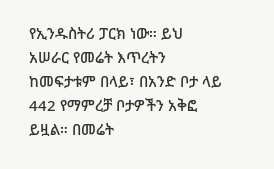የኢንዱስትሪ ፓርክ ነው። ይህ አሠራር የመሬት እጥረትን ከመፍታቱም በላይ፣ በአንድ ቦታ ላይ 442 የማምረቻ ቦታዎችን አቅፎ ይዟል። በመሬት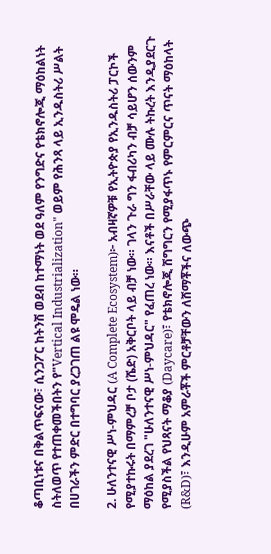ቆጣቢነቱና በቅልጥፍናው፣ ሲንጋፖር ከትንሽ ወደብ ከተማነት ወደ ዓለም የንግድና የቴክኖሎጂ ማዕከልነት ስትለወጥ የተጠቀመችበትን የ"Vertical Industrialization" ወይም የሕንጻ ላይ ኢንዱስትሪ ሥልት በሀገራችን ምድር በተግባር ያረጋገጠ ልዩ ሞዴል ነው።

2. ሁለንተናዊ ሥነ-ምህዳር (A Complete Ecosystem)፦ አብዛኛዎቹ የኢትዮጵያ የኢንዱስትሪ ፓርኮች የሚያተኩሩት በማምረቻ ቦታ (ሼድ) አቅርቦት ላይ ብቻ ነው። ገላን ጉራ ግን ፋብሪካን ብቻ ሳይሆን ሰውንም ማዕከል ያደረገ "ሁለንተናዊ ሥነ-ምህዳር" የፈጠረ ነው። እናቶች በሥራቸው ላይ ሙሉ ትኩረት እንዲያደርጉ የሚያስችል የህጻናት ማቆያ (Daycare)፣ የቴክኖሎጂ ሽግግርን የሚያፋጥኑ የምርምርና ጥናት ማዕከላት (R&D)፣ እንዲሁም አምራቾች ምርቶቻቸውን ለሸማቾችና ለውጭ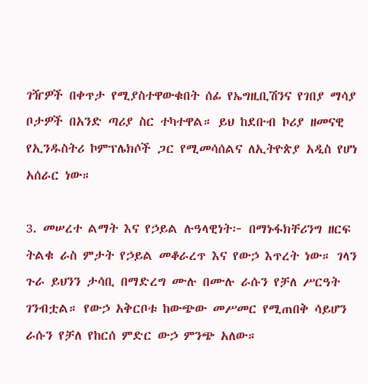ገዥዎች በቀጥታ የሚያስተዋውቁበት ሰፊ የኤግዚቢሽንና የገበያ ማሳያ ቦታዎች በአንድ ጣሪያ ስር ተካተዋል። ይህ ከደቡብ ኮሪያ ዘመናዊ የኢንዱስትሪ ኮምፕሌክሶች ጋር የሚመሳሰልና ለኢትዮጵያ አዲስ የሆነ አሰራር ነው።

3. መሠረተ ልማት እና የኃይል ሉዓላዊነት፦ በማኑፋክቸሪንግ ዘርፍ ትልቁ ራስ ምታት የኃይል መቆራረጥ እና የውኃ እጥረት ነው። ገላን ጉራ ይህንን ታሳቢ በማድረግ ሙሉ በሙሉ ራሱን የቻለ ሥርዓት ገንብቷል። የውኃ አቅርቦቱ ከውጭው መሥመር የሚጠበቅ ሳይሆን ራሱን የቻለ የከርሰ ምድር ውኃ ምንጭ አለው።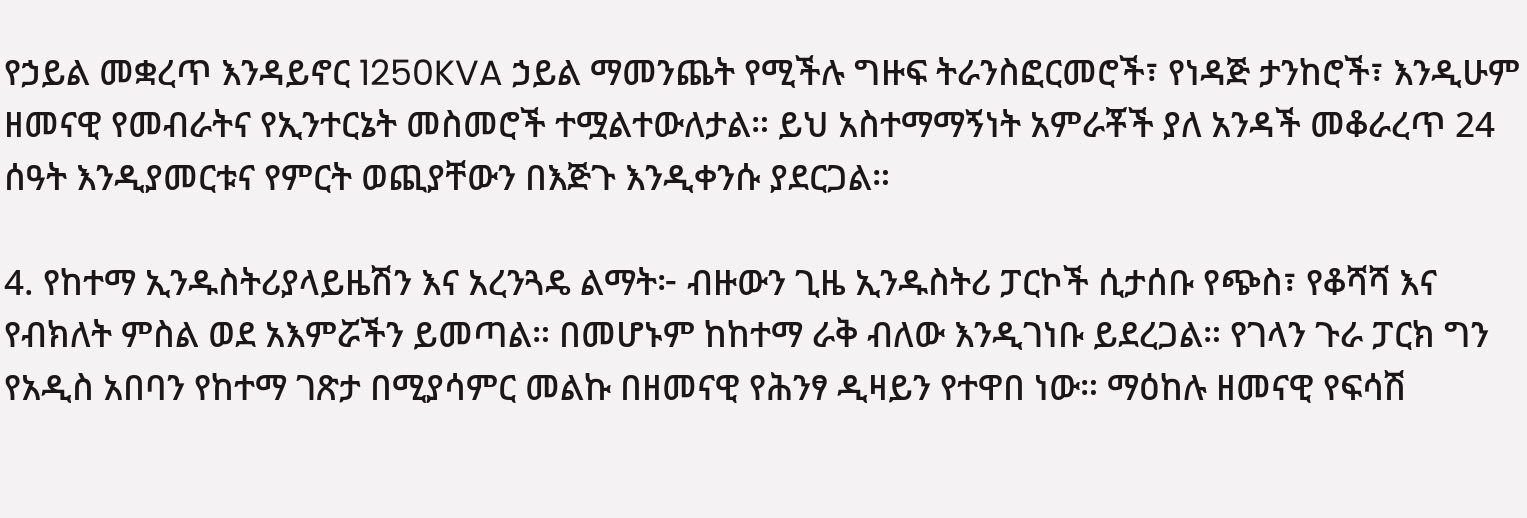የኃይል መቋረጥ እንዳይኖር 1250KVA ኃይል ማመንጨት የሚችሉ ግዙፍ ትራንስፎርመሮች፣ የነዳጅ ታንከሮች፣ እንዲሁም ዘመናዊ የመብራትና የኢንተርኔት መስመሮች ተሟልተውለታል። ይህ አስተማማኝነት አምራቾች ያለ አንዳች መቆራረጥ 24 ሰዓት እንዲያመርቱና የምርት ወጪያቸውን በእጅጉ እንዲቀንሱ ያደርጋል።

4. የከተማ ኢንዱስትሪያላይዜሽን እና አረንጓዴ ልማት፦ ብዙውን ጊዜ ኢንዱስትሪ ፓርኮች ሲታሰቡ የጭስ፣ የቆሻሻ እና የብክለት ምስል ወደ አእምሯችን ይመጣል። በመሆኑም ከከተማ ራቅ ብለው እንዲገነቡ ይደረጋል። የገላን ጉራ ፓርክ ግን የአዲስ አበባን የከተማ ገጽታ በሚያሳምር መልኩ በዘመናዊ የሕንፃ ዲዛይን የተዋበ ነው። ማዕከሉ ዘመናዊ የፍሳሽ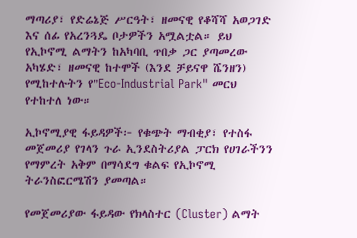ማጣሪያ፣ የድሬኔጅ ሥርዓት፣ ዘመናዊ የቆሻሻ አወጋገድ እና ሰፊ የአረንጓዴ ቦታዎችን አሟልቷል። ይህ የኢኮኖሚ ልማትን ከአካባቢ ጥበቃ ጋር ያጣመረው አካሄድ፣ ዘመናዊ ከተሞች (እንደ ቻይናዋ ሼንዘን) የሚከተሉትን የ"Eco-Industrial Park" መርህ የተከተለ ነው።

ኢኮኖሚያዊ ፋይዳዎች፦ የቁጭት ማብቂያ፣ የተስፋ መጀመሪያ የገላን ጉራ ኢንደስትሪያል ፓርክ የሀገራችንን የማምረት አቅም በማሳደግ ቁልፍ የኢኮኖሚ ትራንስፎርሜሽን ያመጣል።

የመጀመሪያው ፋይዳው የክላስተር (Cluster) ልማት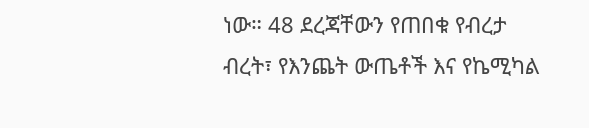ነው። 48 ደረጃቸውን የጠበቁ የብረታ ብረት፣ የእንጨት ውጤቶች እና የኬሚካል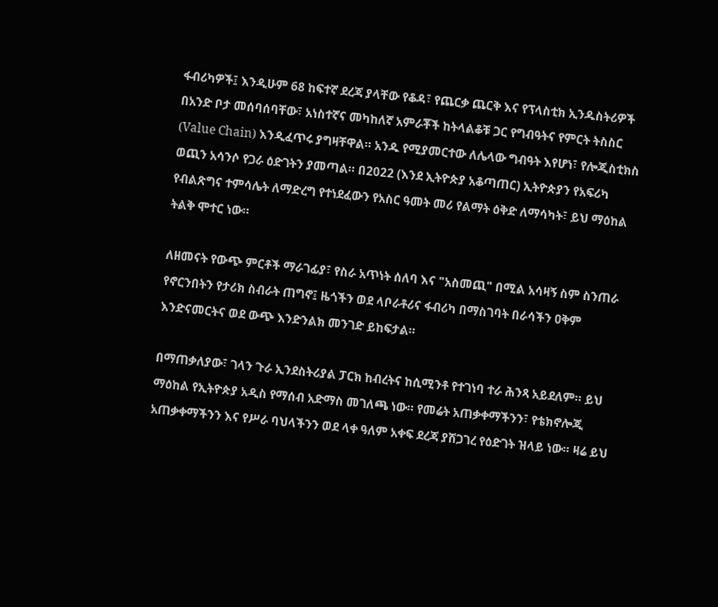ፋብሪካዎች፤ እንዲሁም 68 ከፍተኛ ደረጃ ያላቸው የቆዳ፣ የጨርቃ ጨርቅ እና የፕላስቲክ ኢንዱስትሪዎች በአንድ ቦታ መሰባሰባቸው፣ አነስተኛና መካከለኛ አምራቾች ከትላልቆቹ ጋር የግብዓትና የምርት ትስስር (Value Chain) እንዲፈጥሩ ያግዛቸዋል። አንዱ የሚያመርተው ለሌላው ግብዓት እየሆነ፣ የሎጂስቲክስ ወጪን አሳንሶ የጋራ ዕድገትን ያመጣል። በ2022 (እንደ ኢትዮጵያ አቆጣጠር) ኢትዮጵያን የአፍሪካ የብልጽግና ተምሳሌት ለማድረግ የተነደፈውን የአስር ዓመት መሪ የልማት ዕቅድ ለማሳካት፣ ይህ ማዕከል ትልቅ ሞተር ነው።

ለዘመናት የውጭ ምርቶች ማራገፊያ፣ የስራ አጥነት ሰለባ እና "አስመጪ" በሚል አሳዛኝ ስም ስንጠራ የኖርንበትን የታሪክ ስብራት ጠግኖ፤ ዜጎችን ወደ ላቦራቶሪና ፋብሪካ በማስገባት በራሳችን ዐቅም እንድናመርትና ወደ ውጭ እንድንልክ መንገድ ይከፍታል።

በማጠቃለያው፣ ገላን ጉራ ኢንደስትሪያል ፓርክ ከብረትና ከሲሚንቶ የተገነባ ተራ ሕንጻ አይደለም። ይህ ማዕከል የኢትዮጵያ አዲስ የማሰብ አድማስ መገለጫ ነው። የመሬት አጠቃቀማችንን፣ የቴክኖሎጂ አጠቃቀማችንን እና የሥራ ባህላችንን ወደ ላቀ ዓለም አቀፍ ደረጃ ያሸጋገረ የዕድገት ዝላይ ነው። ዛሬ ይህ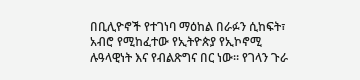በቢሊዮኖች የተገነባ ማዕከል በራፉን ሲከፍት፣ አብሮ የሚከፈተው የኢትዮጵያ የኢኮኖሚ ሉዓላዊነት እና የብልጽግና በር ነው። የገላን ጉራ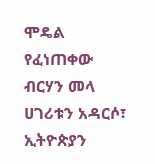ሞዴል የፈነጠቀው ብርሃን መላ ሀገሪቱን አዳርሶ፣ ኢትዮጵያን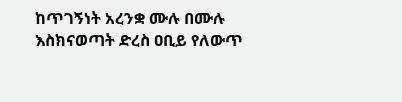ከጥገኝነት አረንቋ ሙሉ በሙሉ እስክናወጣት ድረስ ዐቢይ የለውጥ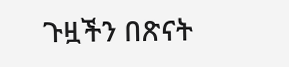ጉዟችን በጽናት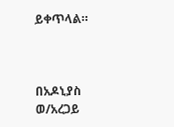ይቀጥላል።



በአዶኒያስ ወ/አረጋይ